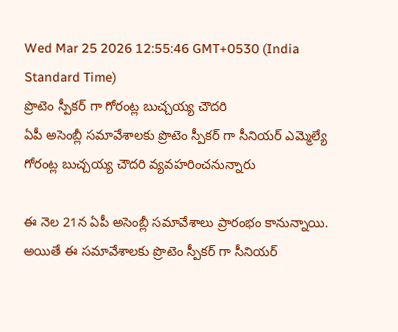Wed Mar 25 2026 12:55:46 GMT+0530 (India Standard Time)
ప్రొటెం స్పీకర్ గా గోరంట్ల బుచ్చయ్య చౌదరి
ఏపీ అసెంబ్లీ సమావేశాలకు ప్రొటెం స్పీకర్ గా సీనియర్ ఎమ్మెల్యే గోరంట్ల బుచ్చయ్య చౌదరి వ్యవహరించనున్నారు

ఈ నెల 21న ఏపీ అసెంబ్లీ సమావేశాలు ప్రారంభం కానున్నాయి. అయితే ఈ సమావేశాలకు ప్రొటెం స్పీకర్ గా సీనియర్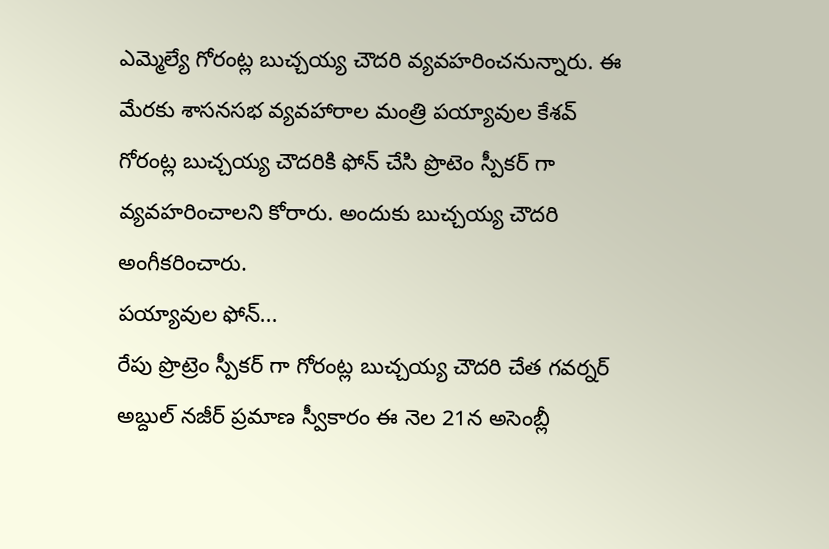ఎమ్మెల్యే గోరంట్ల బుచ్చయ్య చౌదరి వ్యవహరించనున్నారు. ఈ మేరకు శాసనసభ వ్యవహారాల మంత్రి పయ్యావుల కేశవ్ గోరంట్ల బుచ్చయ్య చౌదరికి ఫోన్ చేసి ప్రొటెం స్పీకర్ గా వ్యవహరించాలని కోరారు. అందుకు బుచ్చయ్య చౌదరి అంగీకరించారు.
పయ్యావుల ఫోన్...
రేపు ప్రొట్రెం స్పీకర్ గా గోరంట్ల బుచ్చయ్య చౌదరి చేత గవర్నర్ అబ్దుల్ నజీర్ ప్రమాణ స్వీకారం ఈ నెల 21న అసెంబ్లీ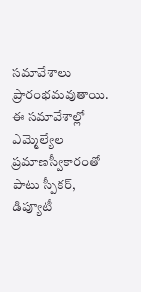సమావేశాలు ప్రారంభమవుతాయి. ఈ సమావేశాల్లో ఎమ్మెల్యేల ప్రమాణస్వీకారంతో పాటు స్పీకర్, డిప్యూటీ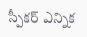స్పీకర్ ఎన్నిక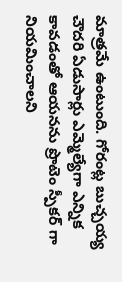మాత్రమే ఉంటుంది. గోరంట్ల బుచ్చయ్య చౌదరి ఏడుసార్లు ఎమ్మెల్యేగా ఎన్నిక కావడంతో ఆయనను ప్రొటెం స్పీకర్ గా నియమించాలని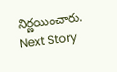నిర్ణయించారు.
Next Story